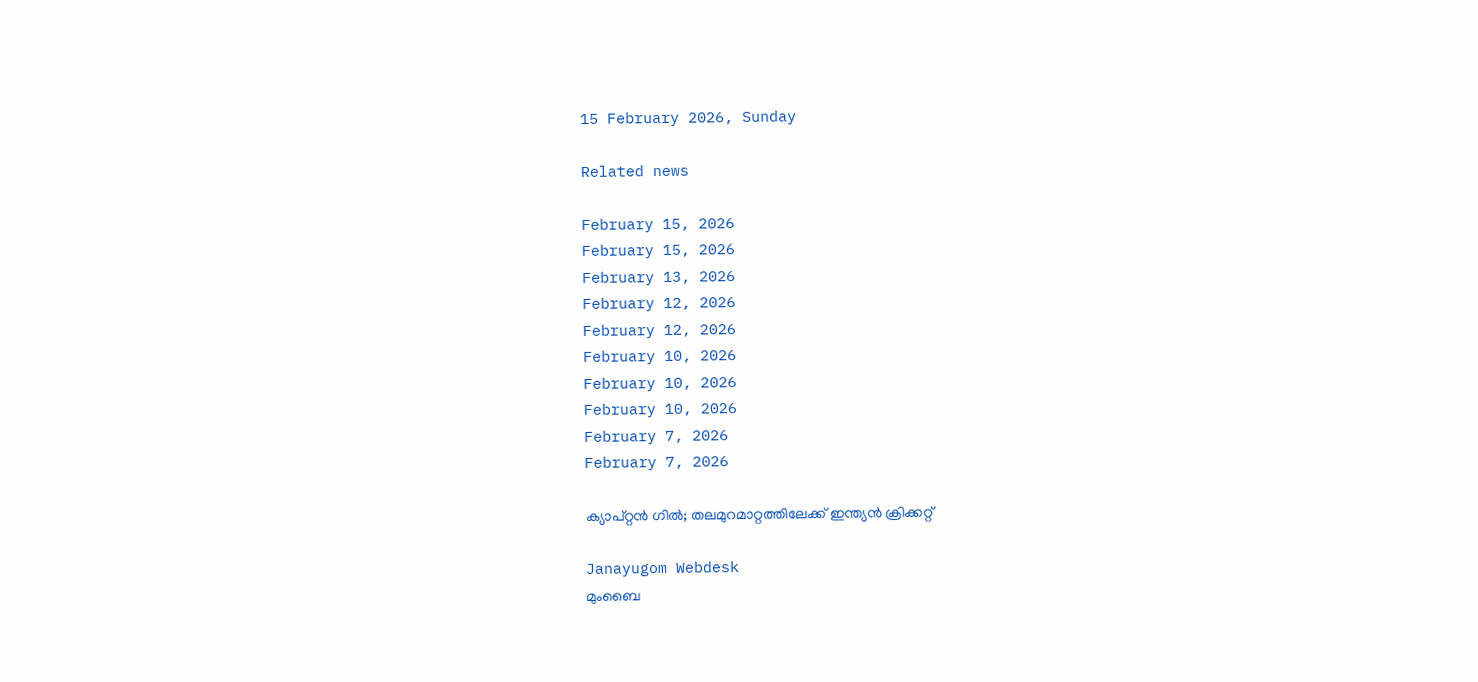15 February 2026, Sunday

Related news

February 15, 2026
February 15, 2026
February 13, 2026
February 12, 2026
February 12, 2026
February 10, 2026
February 10, 2026
February 10, 2026
February 7, 2026
February 7, 2026

ക്യാപ്റ്റൻ ഗില്‍; തലമുറമാറ്റത്തിലേക്ക് ഇന്ത്യന്‍ ക്രിക്കറ്റ്

Janayugom Webdesk
മുംബൈ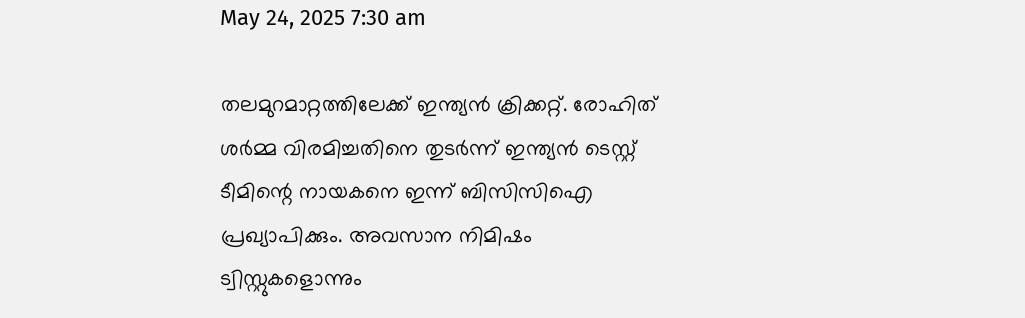May 24, 2025 7:30 am

തലമുറമാറ്റത്തിലേക്ക് ഇന്ത്യന്‍ ക്രിക്കറ്റ്. രോഹിത് ശര്‍മ്മ വിരമിച്ചതിനെ തുടര്‍ന്ന് ഇന്ത്യന്‍ ടെസ്റ്റ് ടീമിന്റെ നായകനെ ഇന്ന് ബിസിസിഐ പ്രഖ്യാപിക്കും. അവസാന നിമിഷം ട്വിസ്റ്റുകളൊന്നും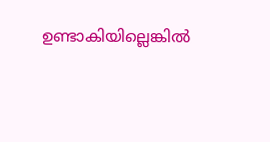ഉണ്ടാകിയില്ലെങ്കില്‍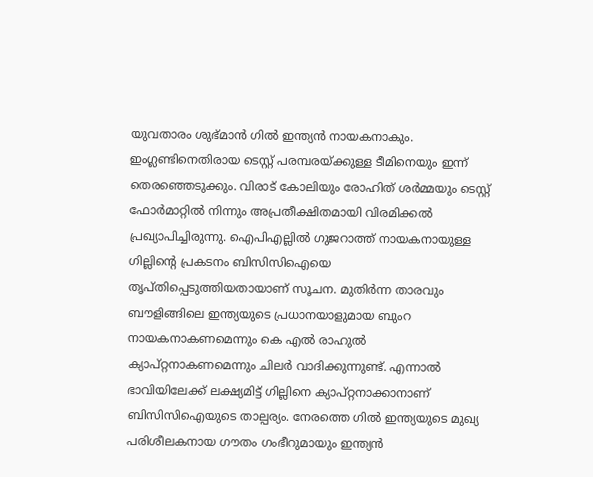യുവതാരം ശുഭ്മാന്‍ ഗില്‍ ഇന്ത്യന്‍ നായകനാകും. ഇംഗ്ലണ്ടിനെതിരായ ടെസ്റ്റ് പരമ്പരയ്ക്കുള്ള ടീമിനെയും ഇന്ന് തെരഞ്ഞെടുക്കും. വിരാട് കോലിയും രോഹിത് ശര്‍മ്മയും ടെസ്റ്റ് ഫോര്‍മാറ്റില്‍ നിന്നും അപ്രതീക്ഷിതമായി വിരമിക്കല്‍ പ്രഖ്യാപിച്ചിരുന്നു. ഐപിഎല്ലില്‍ ഗുജറാത്ത് നായകനായുള്ള ഗില്ലിന്റെ പ്രകടനം ബിസിസിഐയെ തൃപ്തിപ്പെടുത്തിയതായാണ് സൂചന. മുതിർന്ന താരവും ബൗളിങ്ങിലെ ഇന്ത്യയുടെ പ്രധാനയാളുമായ ബുംറ നായകനാകണമെന്നും കെ എൽ രാഹുൽ ക്യാപ്‌റ്റനാകണമെന്നും ചിലർ വാദിക്കുന്നുണ്ട്. എന്നാല്‍ ഭാവിയിലേക്ക് ലക്ഷ്യമിട്ട് ഗില്ലിനെ ക്യാപ്റ്റനാക്കാനാണ് ബിസിസിഐയുടെ താല്പര്യം. നേരത്തെ ഗില്‍ ഇന്ത്യയുടെ മുഖ്യ പരിശീലകനായ ഗൗതം ഗംഭീറുമായും ഇന്ത്യന്‍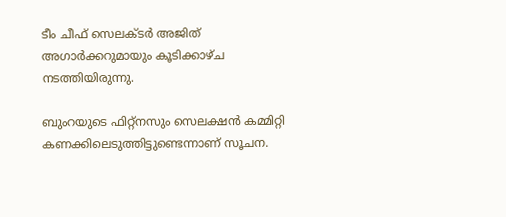ടീം ചീഫ് സെലക്ടര്‍ അജിത് അഗാര്‍ക്കറുമായും കൂടിക്കാഴ്ച നടത്തിയിരുന്നു.

ബുംറയുടെ ഫിറ്റ്‌നസും സെലക്ഷൻ കമ്മിറ്റി കണക്കിലെടുത്തിട്ടുണ്ടെന്നാണ് സൂചന.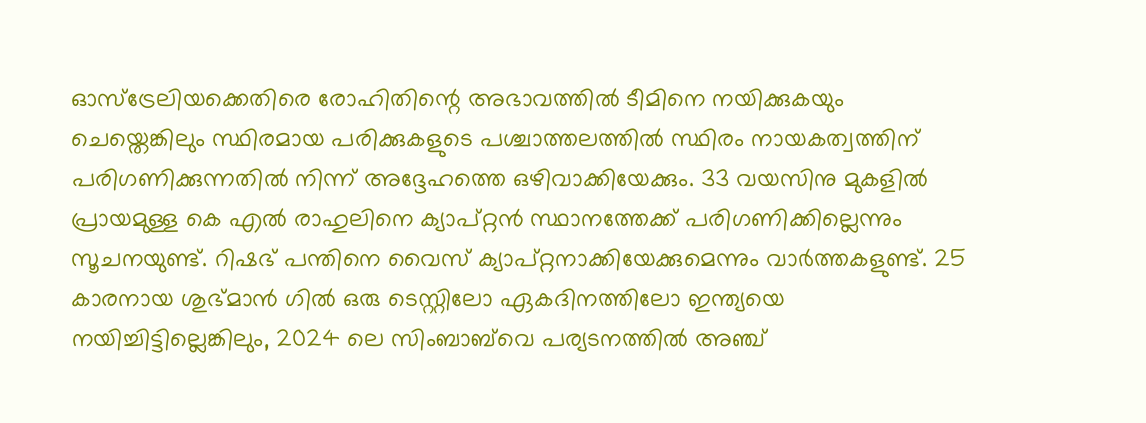ഓസ്‌ട്രേലിയക്കെതിരെ രോഹിതിന്റെ അഭാവത്തിൽ ടീമിനെ നയിക്കുകയും ചെയ്തെങ്കിലും സ്ഥിരമായ പരിക്കുകളുടെ പശ്ചാത്തലത്തില്‍ സ്ഥിരം നായകത്വത്തിന് പരിഗണിക്കുന്നതിൽ നിന്ന് അദ്ദേഹത്തെ ഒഴിവാക്കിയേക്കും. 33 വയസിനു മുകളിൽ പ്രായമുള്ള കെ എൽ രാഹുലിനെ ക്യാപ്റ്റന്‍ സ്ഥാനത്തേക്ക് പരിഗണിക്കില്ലെന്നും സൂചനയുണ്ട്. റിഷഭ് പന്തിനെ വൈസ് ക്യാപ്റ്റനാക്കിയേക്കുമെന്നും വാര്‍ത്തകളുണ്ട്. 25 കാരനായ ശുഭ്മാൻ ഗിൽ ഒരു ടെസ്റ്റിലോ ഏകദിനത്തിലോ ഇന്ത്യയെ നയിച്ചിട്ടില്ലെങ്കിലും, 2024 ലെ സിംബാബ്‌വെ പര്യടനത്തിൽ അഞ്ച്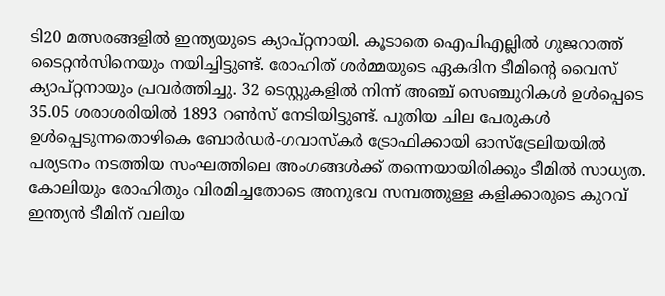ടി20 മത്സരങ്ങളിൽ ഇന്ത്യയുടെ ക്യാപ്റ്റനായി. കൂടാതെ ഐപിഎല്ലിൽ ഗുജറാത്ത് ടൈറ്റൻസിനെയും നയിച്ചിട്ടുണ്ട്. രോഹിത് ശർമ്മയുടെ ഏകദിന ടീമിന്റെ വൈസ് ക്യാപ്റ്റനായും പ്രവര്‍ത്തിച്ചു. 32 ടെസ്റ്റുകളിൽ നിന്ന് അഞ്ച് സെഞ്ചുറികൾ ഉൾപ്പെടെ 35.05 ശരാശരിയിൽ 1893 റൺസ് നേടിയിട്ടുണ്ട്. പുതിയ ചില പേരുകൾ ഉള്‍പ്പെടുന്നതൊഴികെ ബോർഡർ-ഗവാസ്‌കർ ട്രോഫിക്കായി ഓസ്‌ട്രേലിയയിൽ പര്യടനം നടത്തിയ സംഘത്തിലെ അംഗങ്ങള്‍ക്ക് തന്നെയായിരിക്കും ടീമില്‍ സാധ്യത. കോലിയും രോഹിതും വിരമിച്ചതോടെ അനുഭവ സമ്പത്തുള്ള കളിക്കാരുടെ കുറവ് ഇന്ത്യൻ ടീമിന് വലിയ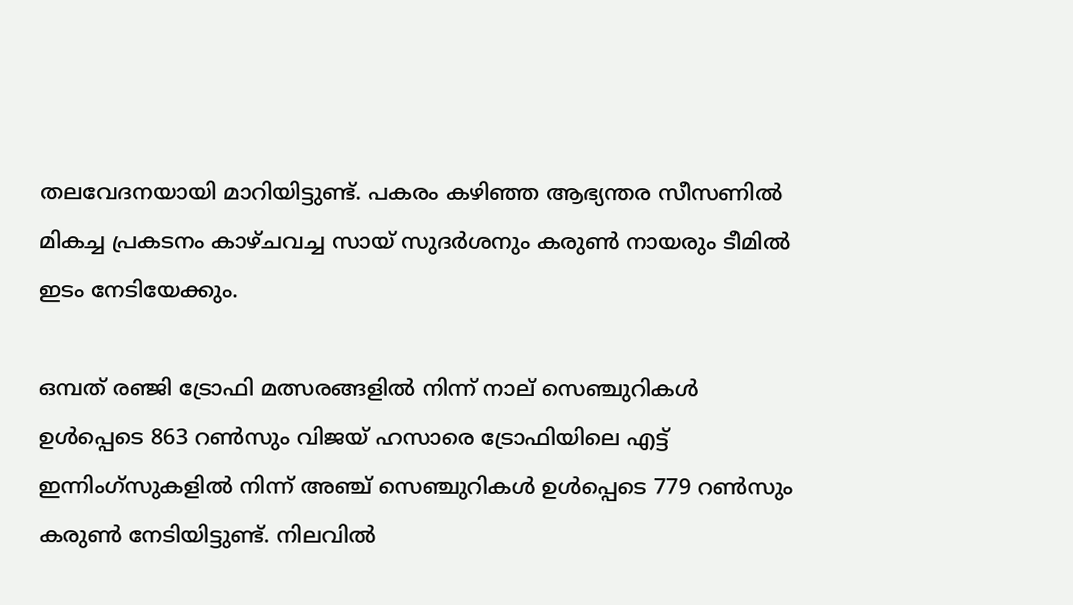തലവേദനയായി മാറിയിട്ടുണ്ട്. പകരം കഴിഞ്ഞ ആഭ്യന്തര സീസണിൽ മികച്ച പ്രകടനം കാഴ്ചവച്ച സായ് സുദർശനും കരുൺ നായരും ടീമിൽ ഇടം നേടിയേക്കും.

ഒമ്പത് രഞ്ജി ട്രോഫി മത്സരങ്ങളിൽ നിന്ന് നാല് സെഞ്ചുറികൾ ഉൾപ്പെടെ 863 റൺസും വിജയ് ഹസാരെ ട്രോഫിയിലെ എട്ട് ഇന്നിംഗ്‌സുകളിൽ നിന്ന് അഞ്ച് സെഞ്ചുറികൾ ഉൾപ്പെടെ 779 റൺസും കരുണ്‍ നേടിയിട്ടുണ്ട്. നിലവിൽ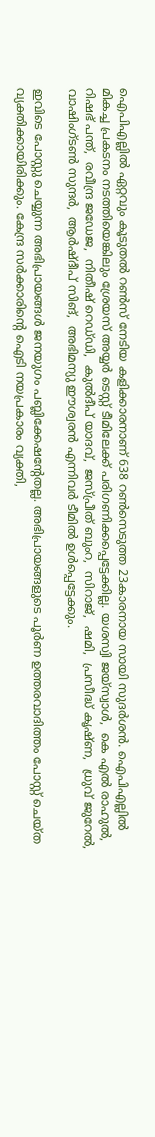ഐപിഎല്ലില്‍ ഏറ്റവും കൂടുതൽ റൺസ് നേടിയ കളിക്കാരനാണ് 638 റൺസെടുത്ത 23കാരനായ സായി സുദര്‍ശന്‍. ഐപിഎല്ലില്‍ മികച്ച പ്രകടനം നടത്തിയെങ്കിലും ശ്രേയസ് അയ്യര്‍ ടെസ്റ്റ് ടീമിലേക്ക് പരിഗണിക്കപ്പെട്ടേക്കില്ല. യശസ്വി ജയ്‌സ്വാൾ,  കെ എൽ രാഹുൽ,  റിഷഭ് പന്ത്,  രവീന്ദ്ര ജഡേജ,  നിതീഷ് റെഡ്‌ഡി,  കുൽദീപ് യാദവ്,  ജസ്‌പ്രീത് ബുംറ,  സിറാജ്,  ഷമി,  പ്രസീദ്ധ് കൃഷ്‌ണ,  ധ്രുവ് ജുറേൽ,  വാഷിംഗ്‌ടൺ സുന്ദർ,  ആർഷ്‌ദീപ് സിങ്,  അഭിമന്യു ഈശ്വരൻ എന്നിവര്‍ ടീമില്‍ ഉള്‍പ്പെട്ടേക്കും.

ഇവിടെ പോസ്റ്റു ചെയ്യുന്ന അഭിപ്രായങ്ങള്‍ ജനയുഗം പബ്ലിക്കേഷന്റേതല്ല. അഭിപ്രായങ്ങളുടെ പൂര്‍ണ ഉത്തരവാദിത്തം പോസ്റ്റ് ചെയ്ത വ്യക്തിക്കായിരിക്കും. കേന്ദ്ര സര്‍ക്കാരിന്റെ ഐടി നയപ്രകാരം വ്യക്തി,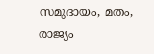സമുദായം, മതം, രാജ്യം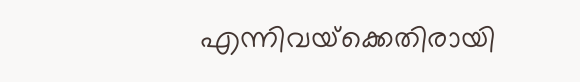എന്നിവയ്‌ക്കെതിരായി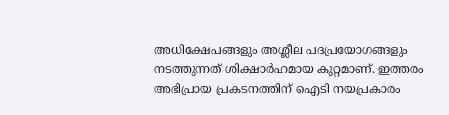അധിക്ഷേപങ്ങളും അശ്ലീല പദപ്രയോഗങ്ങളും നടത്തുന്നത് ശിക്ഷാര്‍ഹമായ കുറ്റമാണ്. ഇത്തരം അഭിപ്രായ പ്രകടനത്തിന് ഐടി നയപ്രകാരം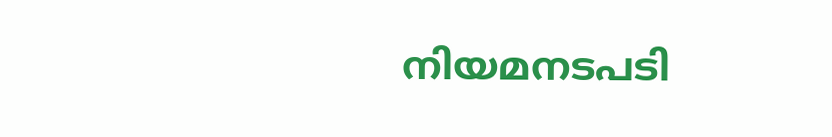നിയമനടപടി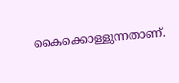കൈക്കൊള്ളുന്നതാണ്.